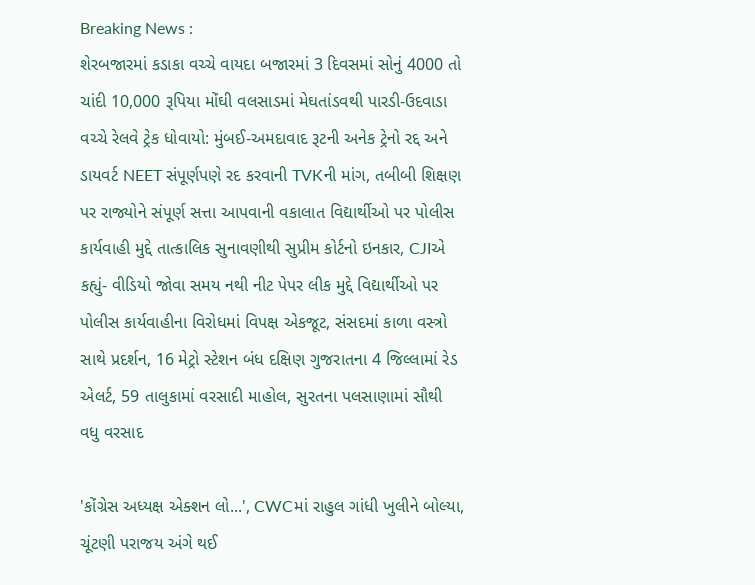Breaking News :
શેરબજારમાં કડાકા વચ્ચે વાયદા બજારમાં 3 દિવસમાં સોનું 4000 તો ચાંદી 10,000 રૂપિયા મોંઘી વલસાડમાં મેઘતાંડવથી પારડી-ઉદવાડા વચ્ચે રેલવે ટ્રેક ધોવાયો: મુંબઈ-અમદાવાદ રૂટની અનેક ટ્રેનો રદ્દ અને ડાયવર્ટ NEET સંપૂર્ણપણે રદ કરવાની TVKની માંગ, તબીબી શિક્ષણ પર રાજ્યોને સંપૂર્ણ સત્તા આપવાની વકાલાત વિદ્યાર્થીઓ પર પોલીસ કાર્યવાહી મુદ્દે તાત્કાલિક સુનાવણીથી સુપ્રીમ કોર્ટનો ઇનકાર, CJIએ કહ્યું- વીડિયો જોવા સમય નથી નીટ પેપર લીક મુદ્દે વિદ્યાર્થીઓ પર પોલીસ કાર્યવાહીના વિરોધમાં વિપક્ષ એકજૂટ, સંસદમાં કાળા વસ્ત્રો સાથે પ્રદર્શન, 16 મેટ્રો સ્ટેશન બંધ દક્ષિણ ગુજરાતના 4 જિલ્લામાં રેડ એલર્ટ, 59 તાલુકામાં વરસાદી માહોલ, સુરતના પલસાણામાં સૌથી વધુ વરસાદ

'કોંગ્રેસ અધ્યક્ષ એક્શન લો...', CWCમાં રાહુલ ગાંધી ખુલીને બોલ્યા, ચૂંટણી પરાજય અંગે થઈ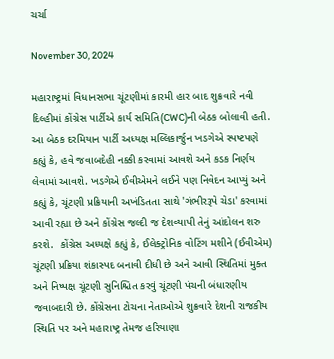ચર્ચા

November 30, 2024

મહારાષ્ટ્રમાં વિધાનસભા ચૂંટણીમાં કારમી હાર બાદ શુક્રવારે નવી દિલ્હીમાં કોંગ્રેસ પાર્ટીએ કાર્ય સમિતિ(CWC)ની બેઠક બોલાવી હતી. આ બેઠક દરમિયાન પાર્ટી અધ્યક્ષ મલ્લિકાર્જુન ખડગેએ સ્પષ્ટપણે કહ્યું કે, હવે જવાબદેહી નક્કી કરવામાં આવશે અને કડક નિર્ણય લેવામાં આવશે. ખડગેએ ઈવીએમને લઈને પણ નિવેદન આપ્યું અને કહ્યું કે, ચૂંટણી પ્રક્રિયાની અખંડિતતા સાથે 'ગંભીરરૂપે ચેડા' કરવામાં આવી રહ્યા છે અને કોંગ્રેસ જલ્દી જ દેશવ્યાપી તેનું આંદોલન શરુ કરશે.  કોંગ્રેસ અધ્યક્ષે કહ્યું કે, ઈલેક્ટ્રોનિક વોટિંગ મશીને (ઈવીએમ) ચૂંટણી પ્રક્રિયા શંકાસ્પદ બનાવી દીધી છે અને આવી સ્થિતિમાં મુક્ત અને નિષ્પક્ષ ચૂંટણી સુનિશ્ચિત કરવું ચૂંટણી પંચની બંધારણીય જવાબદારી છે. કોંગ્રેસના ટોચના નેતાઓએ શુક્રવારે દેશની રાજકીય સ્થિતિ પર અને મહારાષ્ટ્ર તેમજ હરિયાણા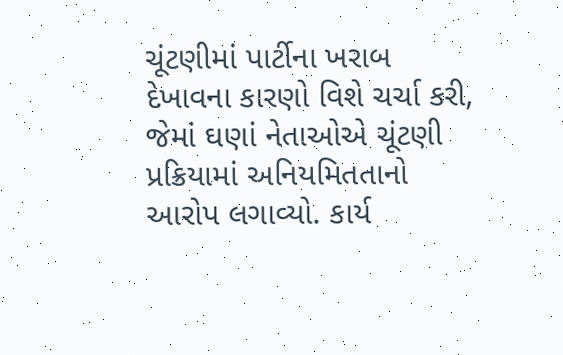ચૂંટણીમાં પાર્ટીના ખરાબ દેખાવના કારણો વિશે ચર્ચા કરી, જેમાં ઘણાં નેતાઓએ ચૂંટણી પ્રક્રિયામાં અનિયમિતતાનો આરોપ લગાવ્યો. કાર્ય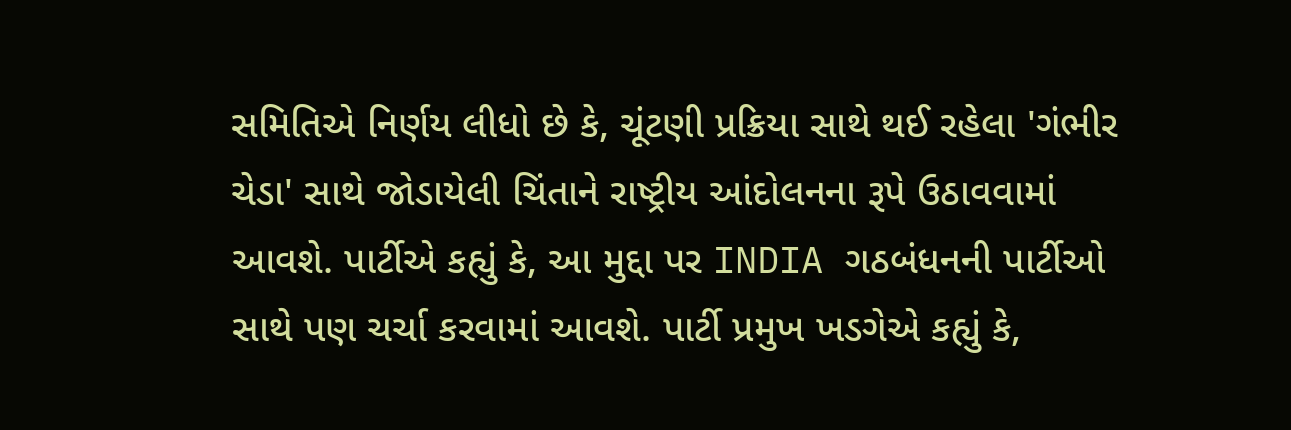સમિતિએ નિર્ણય લીધો છે કે, ચૂંટણી પ્રક્રિયા સાથે થઈ રહેલા 'ગંભીર ચેડા' સાથે જોડાયેલી ચિંતાને રાષ્ટ્રીય આંદોલનના રૂપે ઉઠાવવામાં આવશે. પાર્ટીએ કહ્યું કે, આ મુદ્દા પર INDIA ગઠબંધનની પાર્ટીઓ સાથે પણ ચર્ચા કરવામાં આવશે. પાર્ટી પ્રમુખ ખડગેએ કહ્યું કે,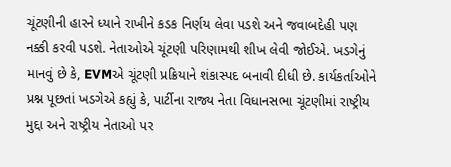ચૂંટણીની હારને ધ્યાને રાખીને કડક નિર્ણય લેવા પડશે અને જવાબદેહી પણ નક્કી કરવી પડશે. નેતાઓએ ચૂંટણી પરિણામથી શીખ લેવી જોઈએ. ખડગેનું માનવું છે કે, EVMએ ચૂંટણી પ્રક્રિયાને શંકાસ્પદ બનાવી દીધી છે. કાર્યકર્તાઓને પ્રશ્ન પૂછતાં ખડગેએ કહ્યું કે, પાર્ટીના રાજ્ય નેતા વિધાનસભા ચૂંટણીમાં રાષ્ટ્રીય મુદ્દા અને રાષ્ટ્રીય નેતાઓ પર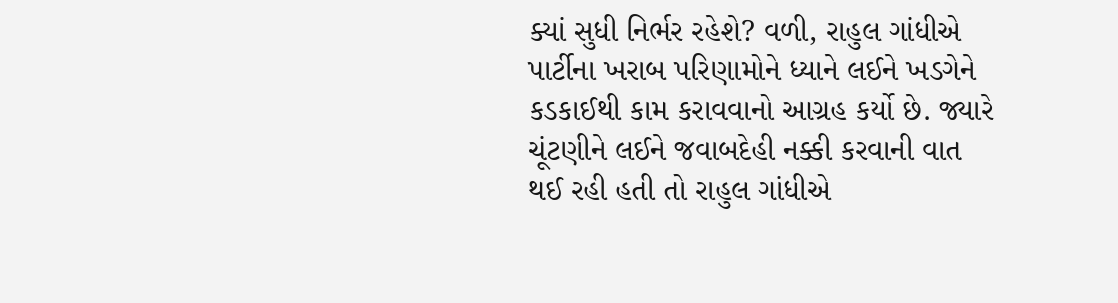ક્યાં સુધી નિર્ભર રહેશે? વળી, રાહુલ ગાંધીએ પાર્ટીના ખરાબ પરિણામોને ધ્યાને લઈને ખડગેને કડકાઈથી કામ કરાવવાનો આગ્રહ કર્યો છે. જ્યારે ચૂંટણીને લઈને જવાબદેહી નક્કી કરવાની વાત થઈ રહી હતી તો રાહુલ ગાંધીએ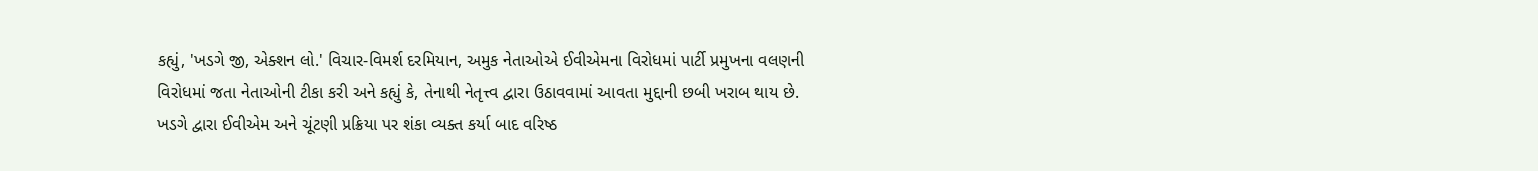કહ્યું, 'ખડગે જી, એક્શન લો.' વિચાર-વિમર્શ દરમિયાન, અમુક નેતાઓએ ઈવીએમના વિરોધમાં પાર્ટી પ્રમુખના વલણની વિરોધમાં જતા નેતાઓની ટીકા કરી અને કહ્યું કે, તેનાથી નેતૃત્ત્વ દ્વારા ઉઠાવવામાં આવતા મુદ્દાની છબી ખરાબ થાય છે. ખડગે દ્વારા ઈવીએમ અને ચૂંટણી પ્રક્રિયા પર શંકા વ્યક્ત કર્યા બાદ વરિષ્ઠ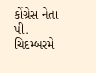કોંગ્રેસ નેતા પી. ચિદમ્બરમે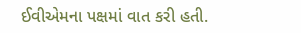ઈવીએમના પક્ષમાં વાત કરી હતી.